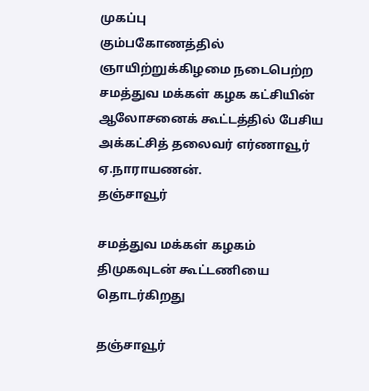முகப்பு
கும்பகோணத்தில் ஞாயிற்றுக்கிழமை நடைபெற்ற சமத்துவ மக்கள் கழக கட்சியின் ஆலோசனைக் கூட்டத்தில் பேசிய அக்கட்சித் தலைவர் எர்ணாவூர் ஏ.நாராயணன்.
தஞ்சாவூர்

சமத்துவ மக்கள் கழகம் திமுகவுடன் கூட்டணியை தொடர்கிறது

தஞ்சாவூர்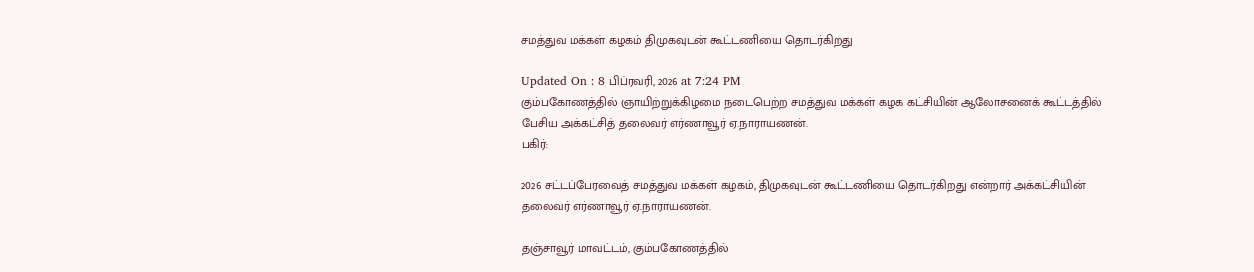சமத்துவ மக்கள் கழகம் திமுகவுடன் கூட்டணியை தொடர்கிறது

Updated On : 8 பிப்ரவரி, 2026 at 7:24 PM
கும்பகோணத்தில் ஞாயிற்றுக்கிழமை நடைபெற்ற சமத்துவ மக்கள் கழக கட்சியின் ஆலோசனைக் கூட்டத்தில் பேசிய அக்கட்சித் தலைவர் எர்ணாவூர் ஏ.நாராயணன்.
பகிர்:

2026 சட்டப்பேரவைத் சமத்துவ மக்கள் கழகம், திமுகவுடன் கூட்டணியை தொடர்கிறது என்றார் அக்கட்சியின் தலைவர் எர்ணாவூர் ஏ.நாராயணன்.

தஞ்சாவூர் மாவட்டம், கும்பகோணத்தில்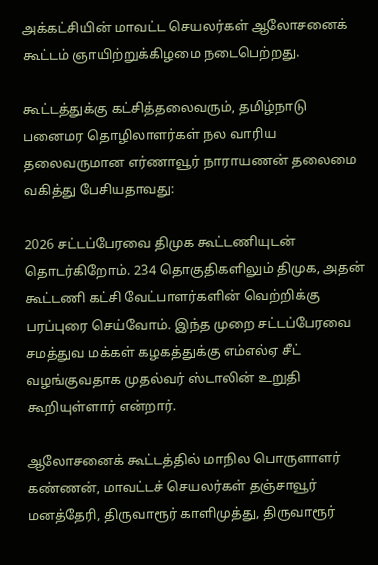அக்கட்சியின் மாவட்ட செயலர்கள் ஆலோசனைக் கூட்டம் ஞாயிற்றுக்கிழமை நடைபெற்றது.

கூட்டத்துக்கு கட்சித்தலைவரும், தமிழ்நாடு பனைமர தொழிலாளர்கள் நல வாரிய தலைவருமான எர்ணாவூர் நாராயணன் தலைமை வகித்து பேசியதாவது:

2026 சட்டப்பேரவை திமுக கூட்டணியுடன் தொடர்கிறோம். 234 தொகுதிகளிலும் திமுக, அதன் கூட்டணி கட்சி வேட்பாளர்களின் வெற்றிக்கு பரப்புரை செய்வோம். இந்த முறை சட்டப்பேரவை சமத்துவ மக்கள் கழகத்துக்கு எம்எல்ஏ சீட் வழங்குவதாக முதல்வர் ஸ்டாலின் உறுதி கூறியுள்ளார் என்றார்.

ஆலோசனைக் கூட்டத்தில் மாநில பொருளாளர் கண்ணன், மாவட்டச் செயலர்கள் தஞ்சாவூர் மனத்தேரி, திருவாரூர் காளிமுத்து, திருவாரூர்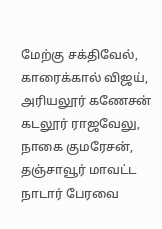மேற்கு சக்திவேல், காரைக்கால் விஜய், அரியலூர் கணேசன் கடலூர் ராஜவேலு, நாகை குமரேசன், தஞ்சாவூர் மாவட்ட நாடார் பேரவை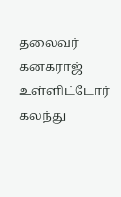தலைவர் கனகராஜ் உள்ளிட்டோர் கலந்து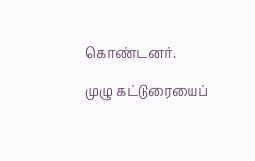கொண்டனர்.

முழு கட்டுரையைப்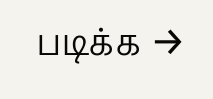படிக்க →